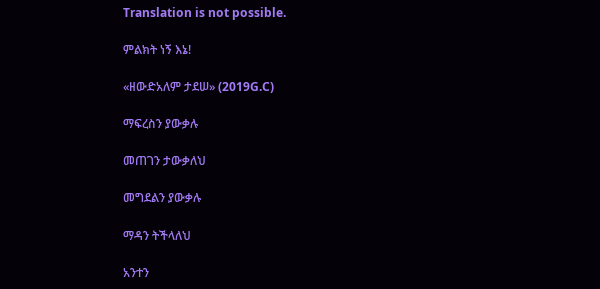Translation is not possible.

ምልክት ነኝ እኔ!

«ዘውድአለም ታደሠ» (2019G.C)

ማፍረስን ያውቃሉ

መጠገን ታውቃለህ

መግደልን ያውቃሉ

ማዳን ትችላለህ

አንተን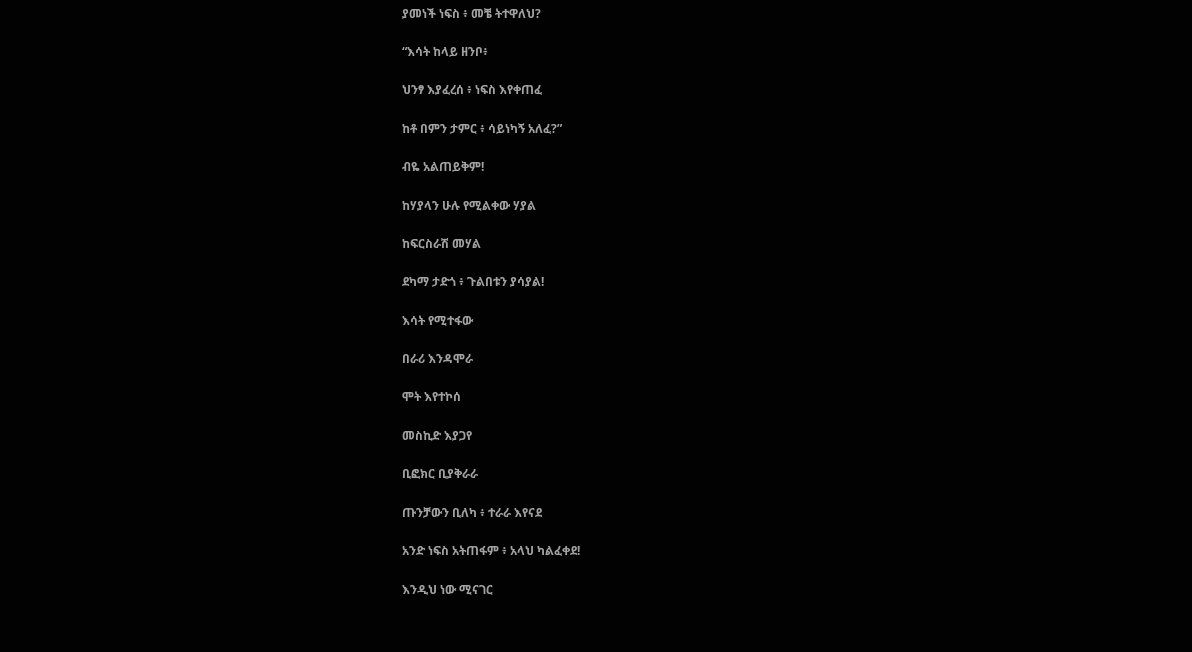ያመነች ነፍስ ፥ መቼ ትተዋለህ?

“እሳት ከላይ ዘንቦ፥

ህንፃ እያፈረሰ ፥ ነፍስ እየቀጠፈ

ከቶ በምን ታምር ፥ ሳይነካኝ አለፈ?”

ብዬ አልጠይቅም!

ከሃያላን ሁሉ የሚልቀው ሃያል

ከፍርስራሽ መሃል

ደካማ ታድጎ ፥ ጉልበቱን ያሳያል!

እሳት የሚተፋው

በራሪ እንዳሞራ

ሞት እየተኮሰ

መስኪድ እያጋየ

ቢፎክር ቢያቅራራ

ጡንቻውን ቢለካ ፥ ተራራ እየናደ

አንድ ነፍስ አትጠፋም ፥ አላህ ካልፈቀደ!

እንዲህ ነው ሚናገር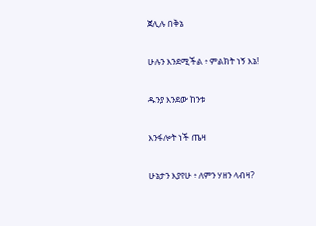ጀሊሉ በቅኔ

ሁሉን እንደሚችል ፥ ምልክት ነኝ እኔ!

ዱንያ እንደው ከንቱ

እንፋሎት ነች ጤዛ

ሁኔታን እያየሁ ፥ ለምን ሃዘን ላብዛ?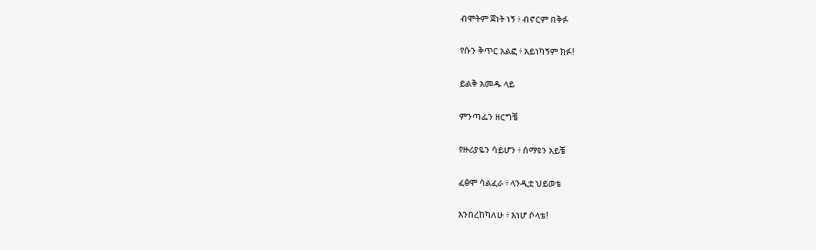ብሞትም ጀነት ነኝ ፥ ብኖርም በቅፉ

የሱን ቅጥር አልፎ ፥ አይነካኝም ክፉ!

ይልቅ አመዱ ላይ

ምንጣፌን ዘርግቼ

የዙሪያዬን ሳይሆን ፥ ሰማዩን አይቼ

ፈፅሞ ሳልፈራ ፥ ላንዲቷ ህይወቴ

እንበረከካለሁ ፥ እነሆ ሶላቴ!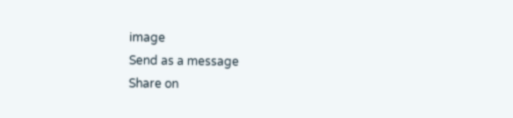image
Send as a message
Share on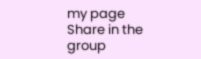my page
Share in the group